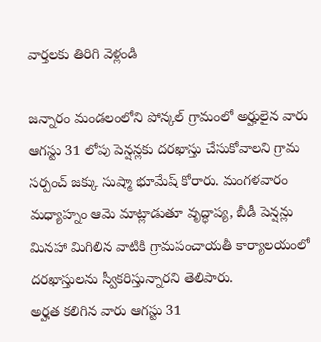వార్తలకు తిరిగి వెళ్లండి

జన్నారం మండలంలోని పోన్కల్ గ్రామంలో అర్హులైన వారు ఆగస్టు 31 లోపు పెన్షన్లకు దరఖాస్తు చేసుకోవాలని గ్రామ సర్పంచ్ జక్కు సుష్మా భూమేష్ కోరారు. మంగళవారం మధ్యాహ్నం ఆమె మాట్లాడుతూ వృద్ధాప్య, బీడీ పెన్షన్లు మినహా మిగిలిన వాటికి గ్రామపంచాయతీ కార్యాలయంలో దరఖాస్తులను స్వీకరిస్తున్నారని తెలిపారు.
అర్హత కలిగిన వారు ఆగస్టు 31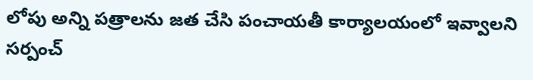లోపు అన్ని పత్రాలను జత చేసి పంచాయతీ కార్యాలయంలో ఇవ్వాలని సర్పంచ్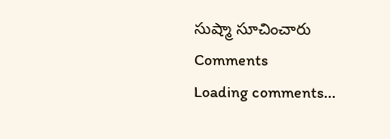సుష్మా సూచించారు
Comments
Loading comments...